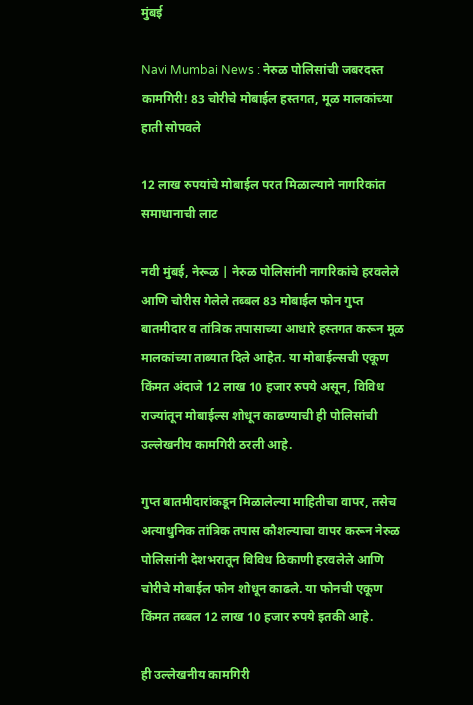मुंबई

Navi Mumbai News : नेरुळ पोलिसांची जबरदस्त कामगिरी! 83 चोरीचे मोबाईल हस्तगत, मूळ मालकांच्या हाती सोपवले

12 लाख रुपयांचे मोबाईल परत मिळाल्याने नागरिकांत समाधानाची लाट

नवी मुंबई, नेरूळ | नेरुळ पोलिसांनी नागरिकांचे हरवलेले आणि चोरीस गेलेले तब्बल 83 मोबाईल फोन गुप्त बातमीदार व तांत्रिक तपासाच्या आधारे हस्तगत करून मूळ मालकांच्या ताब्यात दिले आहेत. या मोबाईल्सची एकूण किंमत अंदाजे 12 लाख 10 हजार रुपये असून, विविध राज्यांतून मोबाईल्स शोधून काढण्याची ही पोलिसांची उल्लेखनीय कामगिरी ठरली आहे.

गुप्त बातमीदारांकडून मिळालेल्या माहितीचा वापर, तसेच अत्याधुनिक तांत्रिक तपास कौशल्याचा वापर करून नेरुळ पोलिसांनी देशभरातून विविध ठिकाणी हरवलेले आणि चोरीचे मोबाईल फोन शोधून काढले. या फोनची एकूण किंमत तब्बल 12 लाख 10 हजार रुपये इतकी आहे.

ही उल्लेखनीय कामगिरी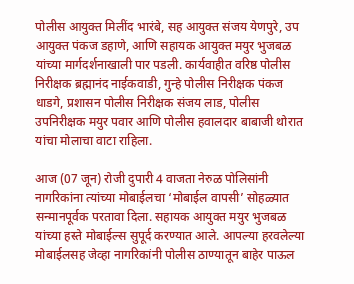पोलीस आयुक्त मिलींद भारंबे, सह आयुक्त संजय येणपुरे, उप आयुक्त पंकज डहाणे, आणि सहायक आयुक्त मयुर भुजबळ यांच्या मार्गदर्शनाखाली पार पडली. कार्यवाहीत वरिष्ठ पोलीस निरीक्षक ब्रह्मानंद नाईकवाडी, गुन्हे पोलीस निरीक्षक पंकज धाडगे, प्रशासन पोलीस निरीक्षक संजय लाड, पोलीस उपनिरीक्षक मयुर पवार आणि पोलीस हवालदार बाबाजी थोरात यांचा मोलाचा वाटा राहिला.

आज (07 जून) रोजी दुपारी 4 वाजता नेरुळ पोलिसांनी नागरिकांना त्यांच्या मोबाईलचा ‘मोबाईल वापसी’ सोहळ्यात सन्मानपूर्वक परतावा दिला. सहायक आयुक्त मयुर भुजबळ यांच्या हस्ते मोबाईल्स सुपूर्द करण्यात आले. आपल्या हरवलेल्या मोबाईलसह जेव्हा नागरिकांनी पोलीस ठाण्यातून बाहेर पाऊल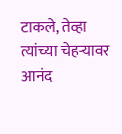टाकले, तेव्हा त्यांच्या चेहऱ्यावर आनंद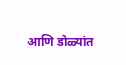आणि डोळ्यांत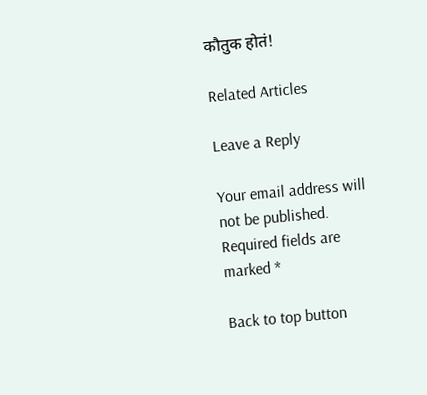कौतुक होतं!

Related Articles

Leave a Reply

Your email address will not be published. Required fields are marked *

Back to top button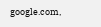google.com,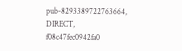pub-8293389722763664, DIRECT, f08c47fec0942fa0